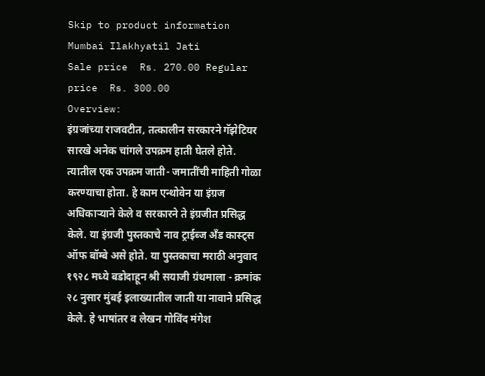Skip to product information
Mumbai Ilakhyatil Jati
Sale price  Rs. 270.00 Regular price  Rs. 300.00
Overview:
इंग्रजांच्या राजवटीत, तत्कालीन सरकारने गॅझेटियर सारखे अनेक चांगले उपक्रम हाती घेतले होते. त्यातील एक उपक्रम जाती- जमातींची माहिती गोळा करण्याचा होता. हे काम एन्थोवेन या इंग्रज अधिकाऱ्याने केले व सरकारने ते इंग्रजीत प्रसिद्ध केले. या इंग्रजी पुस्तकाचे नाव ट्राईब्ज अँड कास्ट्स ऑफ बॉम्बे असे होते. या पुस्तकाचा मराठी अनुवाद १९२८ मध्ये बडोदाहून श्री सयाजी ग्रंथमाला - क्रमांक २८ नुसार मुंबई इलाख्यातील जाती या नावाने प्रसिद्ध केले. हे भाषांतर व लेखन गोविंद मंगेश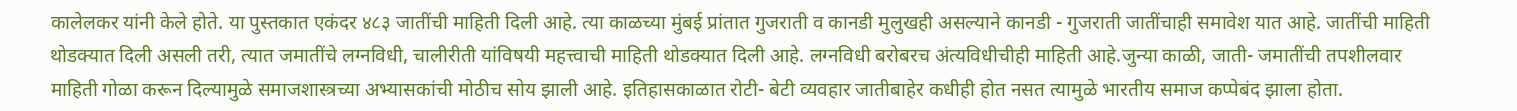कालेलकर यांनी केले होते. या पुस्तकात एकंदर ४८३ जातींची माहिती दिली आहे. त्या काळच्या मुंबई प्रांतात गुजराती व कानडी मुलुखही असल्याने कानडी - गुजराती जातींचाही समावेश यात आहे. जातींची माहिती थोडक्यात दिली असली तरी, त्यात जमातींचे लग्नविधी, चालीरीती यांविषयी महत्त्वाची माहिती थोडक्यात दिली आहे. लग्नविधी बरोबरच अंत्यविधीचीही माहिती आहे.जुन्या काळी, जाती- जमातींची तपशीलवार माहिती गोळा करून दिल्यामुळे समाजशास्त्रच्या अभ्यासकांची मोठीच सोय झाली आहे. इतिहासकाळात रोटी- बेटी व्यवहार जातीबाहेर कधीही होत नसत त्यामुळे भारतीय समाज कप्पेबंद झाला होता.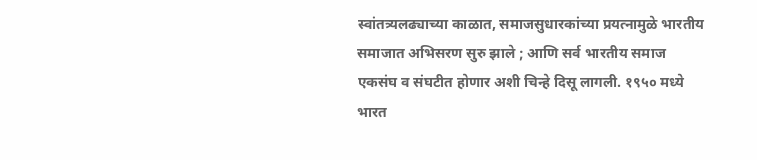स्वांतत्र्यलढ्याच्या काळात, समाजसुधारकांच्या प्रयत्नामुळे भारतीय समाजात अभिसरण सुरु झाले ; आणि सर्व भारतीय समाज एकसंघ व संघटीत होणार अशी चिन्हे दिसू लागली. १९५० मध्ये भारत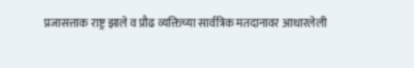प्रजासत्ताक राष्ट्र झाले व प्रौढ व्यक्तिच्या सार्वत्रिक मतदानावर आधारलेली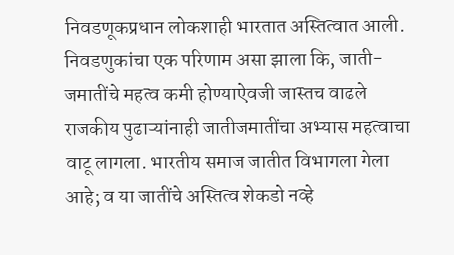निवडणूकप्रधान लोकशाही भारतात अस्तित्वात आली. निवडणुकांचा एक परिणाम असा झाला कि, जाती- जमातींचे महत्व कमी होण्याऐवजी जास्तच वाढले राजकीय पुढाऱ्यांनाही जातीजमातींचा अभ्यास महत्वाचा वाटू लागला. भारतीय समाज जातीत विभागला गेला आहे; व या जातींचे अस्तित्व शेकडो नव्हे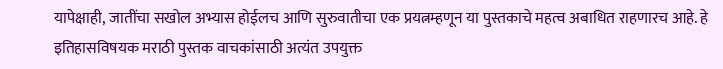यापेक्षाही, जातींचा सखोल अभ्यास होईलच आणि सुरुवातीचा एक प्रयत्नम्हणून या पुस्तकाचे महत्व अबाधित राहणारच आहे. हे इतिहासविषयक मराठी पुस्तक वाचकांसाठी अत्यंत उपयुक्त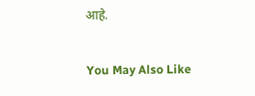आहे.

You May Also Like